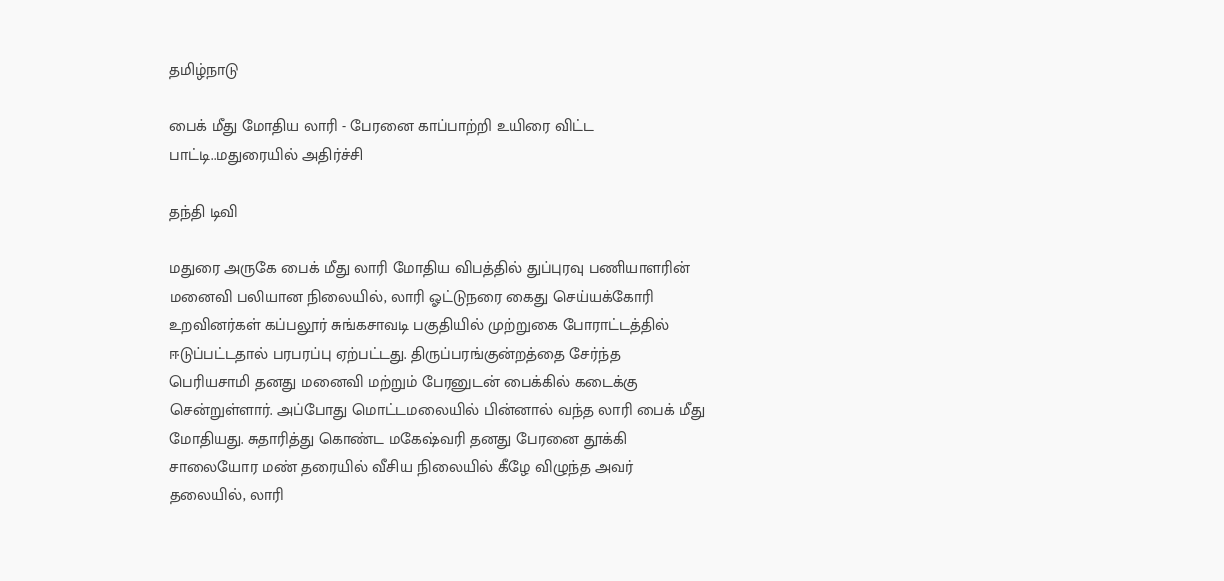தமிழ்நாடு

பைக் மீது மோதிய லாரி - பேரனை காப்பாற்றி உயிரை விட்ட பாட்டி..மதுரையில் அதிர்ச்சி

தந்தி டிவி

மதுரை அருகே பைக் மீது லாரி மோதிய விபத்தில் துப்புரவு பணியாளரின் மனைவி பலியான நிலையில், லாரி ஓட்டுநரை கைது செய்யக்கோரி உறவினர்கள் கப்பலூர் சுங்கசாவடி பகுதியில் முற்றுகை போராட்டத்தில் ஈடுப்பட்டதால் பரபரப்பு ஏற்பட்டது. திருப்பரங்குன்றத்தை சேர்ந்த பெரியசாமி தனது மனைவி மற்றும் பேரனுடன் பைக்கில் கடைக்கு சென்றுள்ளார். அப்போது மொட்டமலையில் பின்னால் வந்த லாரி பைக் மீது மோதியது. சுதாரித்து கொண்ட மகேஷ்வரி தனது பேரனை தூக்கி சாலையோர மண் தரையில் வீசிய நிலையில் கீழே விழுந்த அவர் தலையில், லாரி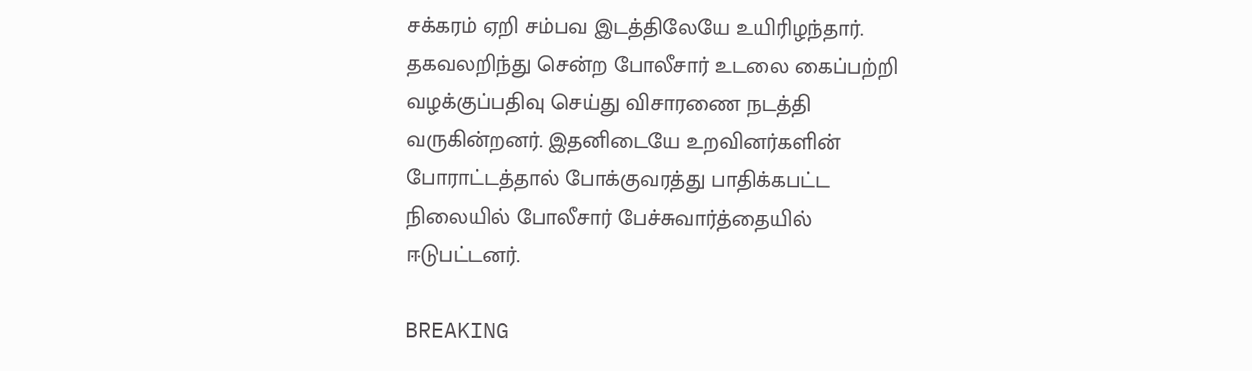சக்கரம் ஏறி சம்பவ இடத்திலேயே உயிரிழந்தார். தகவலறிந்து சென்ற போலீசார் உடலை கைப்பற்றி வழக்குப்பதிவு செய்து விசாரணை நடத்தி வருகின்றனர். இதனிடையே உறவினர்களின் போராட்டத்தால் போக்குவரத்து பாதிக்கபட்ட நிலையில் போலீசார் பேச்சுவார்த்தையில் ஈடுபட்டனர்.

BREAKING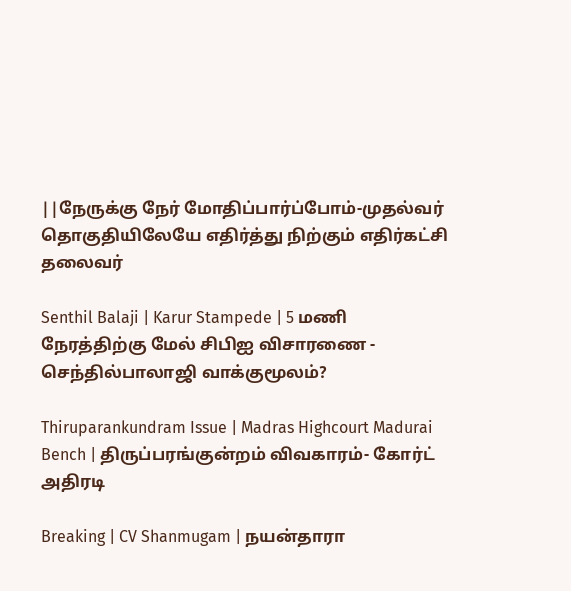||நேருக்கு நேர் மோதிப்பார்ப்போம்-முதல்வர் தொகுதியிலேயே எதிர்த்து நிற்கும் எதிர்கட்சி தலைவர்

Senthil Balaji | Karur Stampede | 5 மணி நேரத்திற்கு மேல் சிபிஐ விசாரணை - செந்தில்பாலாஜி வாக்குமூலம்?

Thiruparankundram Issue | Madras Highcourt Madurai Bench | திருப்பரங்குன்றம் விவகாரம்- கோர்ட் அதிரடி

Breaking | CV Shanmugam | நயன்தாரா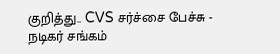குறித்து.. CVS சர்ச்சை பேச்சு - நடிகர் சங்கம்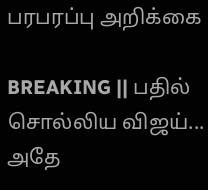பரபரப்பு அறிக்கை

BREAKING || பதில் சொல்லிய விஜய்... அதே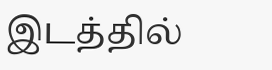இடத்தில்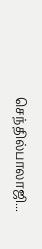செந்தில்பாலாஜி...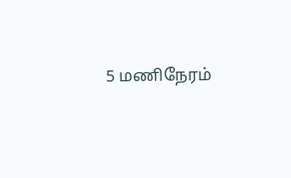5 மணிநேரம்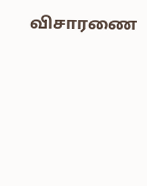விசாரணை